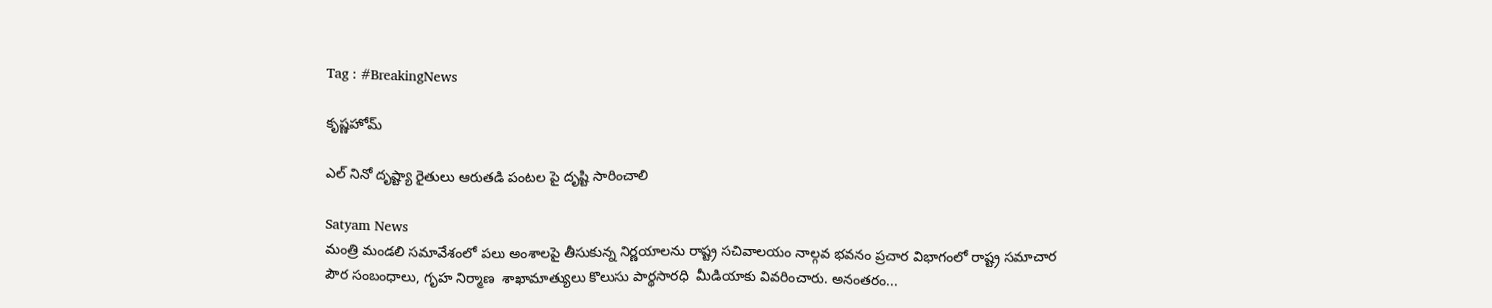Tag : #BreakingNews

కృష్ణహోమ్

ఎల్ నినో దృష్ట్యా రైతులు ఆరుతడి పంటల పై దృష్టి సారించాలి

Satyam News
మంత్రి మండలి సమావేశంలో పలు అంశాలపై తీసుకున్న నిర్ణయాలను రాష్ట్ర సచివాలయం నాల్గవ భవనం ప్రచార విభాగంలో రాష్ట్ర సమాచార పౌర సంబంధాలు, గృహ నిర్మాణ  శాఖామాత్యులు కొలుసు పార్థసారధి  మీడియాకు వివరించారు. అనంతరం...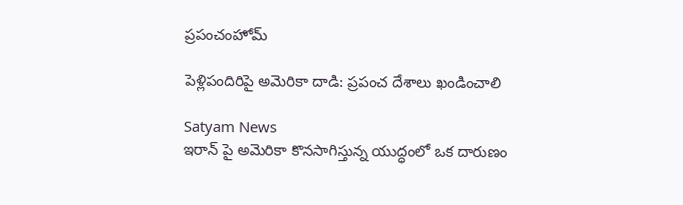ప్రపంచంహోమ్

పెళ్లిపందిరిపై అమెరికా దాడి: ప్రపంచ దేశాలు ఖండించాలి

Satyam News
ఇరాన్ పై అమెరికా కొనసాగిస్తున్న యుద్ధంలో ఒక దారుణం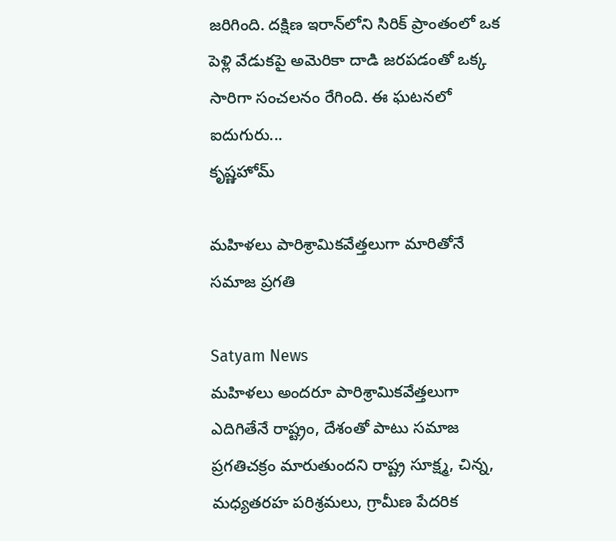జరిగింది. దక్షిణ ఇరాన్‌లోని సిరిక్ ప్రాంతంలో ఒక పెళ్లి వేడుకపై అమెరికా దాడి జరపడంతో ఒక్క సారిగా సంచలనం రేగింది. ఈ ఘటనలో ఐదుగురు...
కృష్ణహోమ్

మ‌హిళ‌లు పారిశ్రామిక‌వేత్త‌లుగా మారితోనే స‌మాజ ప్ర‌గ‌తి

Satyam News
మ‌హిళ‌లు అంద‌రూ పారిశ్రామిక‌వేత్త‌లుగా ఎదిగితేనే రాష్ట్రం, దేశంతో పాటు స‌మాజ ప్ర‌గ‌తిచ‌క్రం మారుతుంద‌ని రాష్ట్ర సూక్ష్మ, చిన్న, మధ్యతరహ పరిశ్రమలు, గ్రామీణ పేదరిక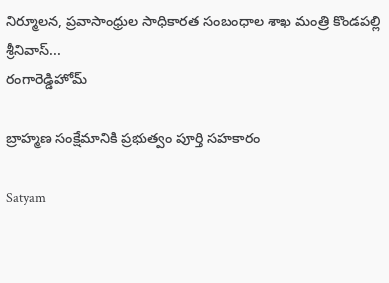నిర్మూలన, ప్రవాసాంధ్రుల సాధికారత సంబంధాల శాఖ మంత్రి కొండపల్లి శ్రీనివాస్...
రంగారెడ్డిహోమ్

బ్రాహ్మణ సంక్షేమానికి ప్రభుత్వం పూర్తి సహకారం

Satyam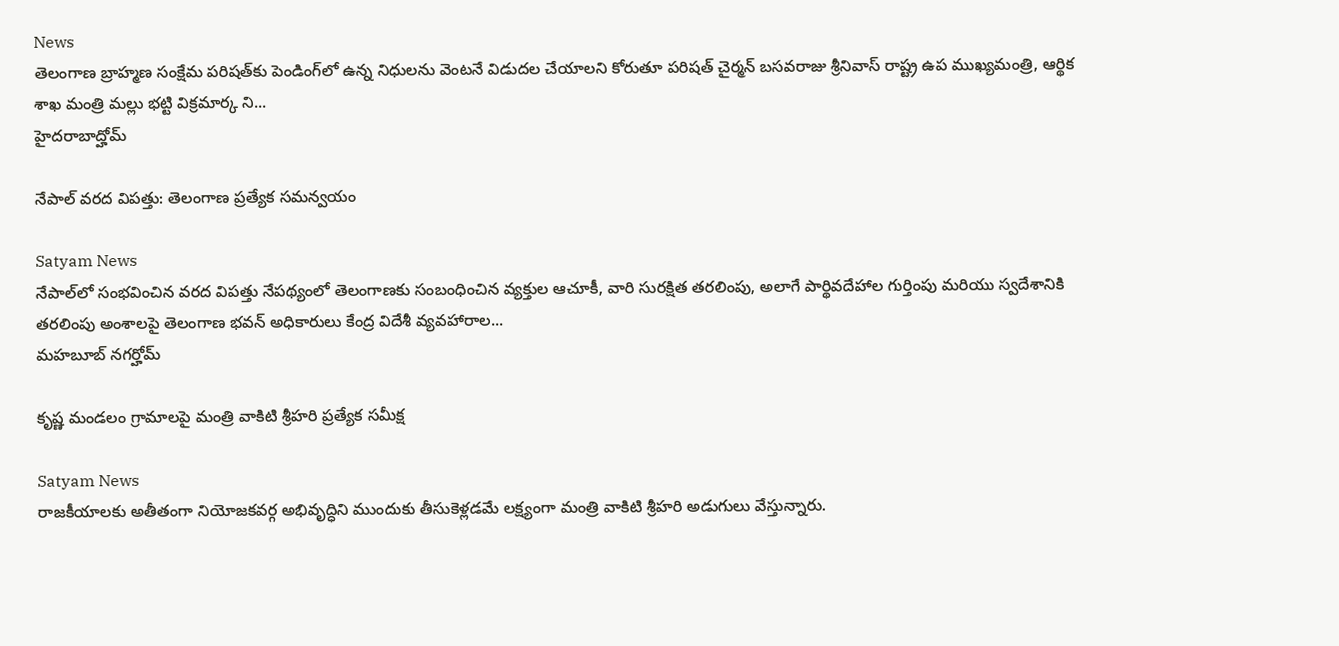News
తెలంగాణ బ్రాహ్మణ సంక్షేమ పరిషత్‌కు పెండింగ్‌లో ఉన్న నిధులను వెంటనే విడుదల చేయాలని కోరుతూ పరిషత్ చైర్మన్ బసవరాజు శ్రీనివాస్ రాష్ట్ర ఉప ముఖ్యమంత్రి, ఆర్థిక శాఖ మంత్రి మల్లు భట్టి విక్రమార్క ని...
హైదరాబాద్హోమ్

నేపాల్ వరద విపత్తు: తెలంగాణ ప్రత్యేక సమన్వయం

Satyam News
నేపాల్‌లో సంభవించిన వరద విపత్తు నేపథ్యంలో తెలంగాణకు సంబంధించిన వ్యక్తుల ఆచూకీ, వారి సురక్షిత తరలింపు, అలాగే పార్థివదేహాల గుర్తింపు మరియు స్వదేశానికి తరలింపు అంశాలపై తెలంగాణ భవన్ అధికారులు కేంద్ర విదేశీ వ్యవహారాల...
మహబూబ్ నగర్హోమ్

కృష్ణ మండలం గ్రామాలపై మంత్రి వాకిటి శ్రీహరి ప్రత్యేక సమీక్ష

Satyam News
రాజకీయాలకు అతీతంగా నియోజకవర్గ అభివృద్ధిని ముందుకు తీసుకెళ్లడమే లక్ష్యంగా మంత్రి వాకిటి శ్రీహరి అడుగులు వేస్తున్నారు.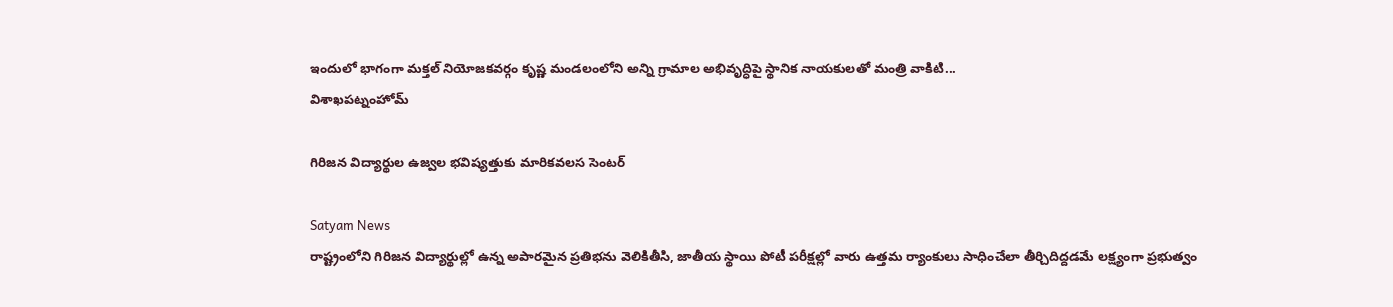ఇందులో భాగంగా మక్తల్ నియోజకవర్గం కృష్ణ మండలంలోని అన్ని గ్రామాల అభివృద్ధిపై స్థానిక నాయకులతో మంత్రి వాకిటి...
విశాఖపట్నంహోమ్

గిరిజన విద్యార్థుల ఉజ్వల భవిష్యత్తుకు మారికవలస సెంటర్

Satyam News
రాష్ట్రంలోని గిరిజన విద్యార్థుల్లో ఉన్న అపారమైన ప్రతిభను వెలికితీసి, జాతీయ స్థాయి పోటీ పరీక్షల్లో వారు ఉత్తమ ర్యాంకులు సాధించేలా తీర్చిదిద్దడమే లక్ష్యంగా ప్రభుత్వం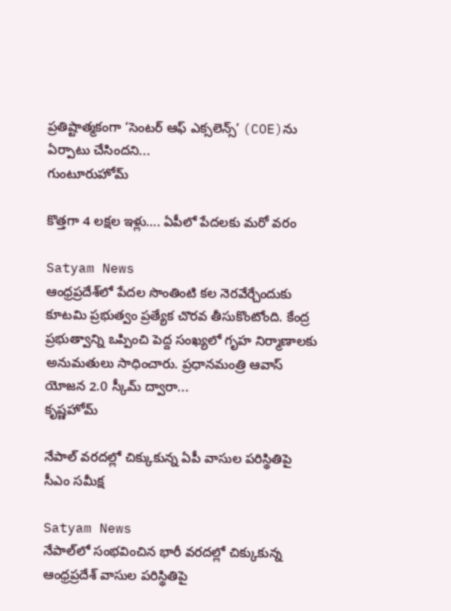ప్రతిష్టాత్మకంగా ‘సెంటర్ ఆఫ్ ఎక్సలెన్స్’ (COE)ను ఏర్పాటు చేసిందని...
గుంటూరుహోమ్

కొత్తగా 4 లక్షల ఇళ్లు…. ఏపీలో పేదలకు మరో వరం

Satyam News
ఆంధ్రప్రదేశ్‌లో పేదల సొంతింటి కల నెరవేర్చేందుకు కూటమి ప్రభుత్వం ప్రత్యేక చొరవ తీసుకొంటోంది. కేంద్ర ప్రభుత్వాన్ని ఒప్పించి పెద్ద సంఖ్యలో గృహ నిర్మాణాలకు అనుమతులు సాధించారు. ప్రధానమంత్రి ఆవాస్‌ యోజన 2.0 స్కీమ్‌ ద్వారా...
కృష్ణహోమ్

నేపాల్ వరదల్లో చిక్కుకున్న ఏపీ వాసుల పరిస్థితిపై సీఎం సమీక్ష

Satyam News
నేపాల్‌లో సంభవించిన భారీ వరదల్లో చిక్కుకున్న ఆంధ్రప్రదేశ్‌ వాసుల పరిస్థితిపై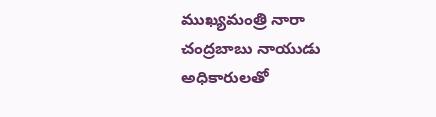ముఖ్యమంత్రి నారా చంద్రబాబు నాయుడు అధికారులతో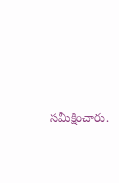సమీక్షించారు.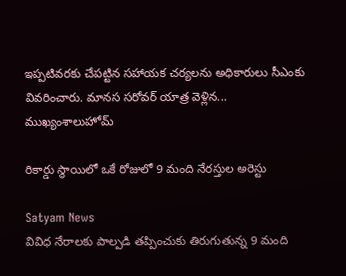ఇప్పటివరకు చేపట్టిన సహాయక చర్యలను అధికారులు సీఎంకు వివరించారు. మానస సరోవర్‌ యాత్ర వెళ్లిన...
ముఖ్యంశాలుహోమ్

రికార్డు స్థాయిలో ఒకే రోజులో 9 మంది నేరస్తుల అరెస్టు

Satyam News
వివిధ నేరాలకు పాల్పడి తప్పించుకు తిరుగుతున్న 9 మంది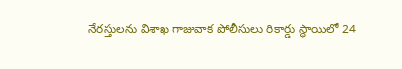నేరస్తులను విశాఖ గాజువాక పోలీసులు రికార్డు స్థాయిలో 24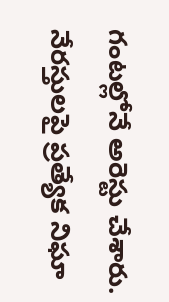గంటల్లోనే అరెస్టు చేశారు. నేరస్తులపై ప్రత్యేక నిఘా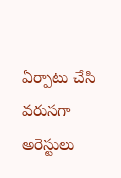ఏర్పాటు చేసి వరుసగా అరెస్టులు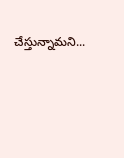చేస్తున్నామని...